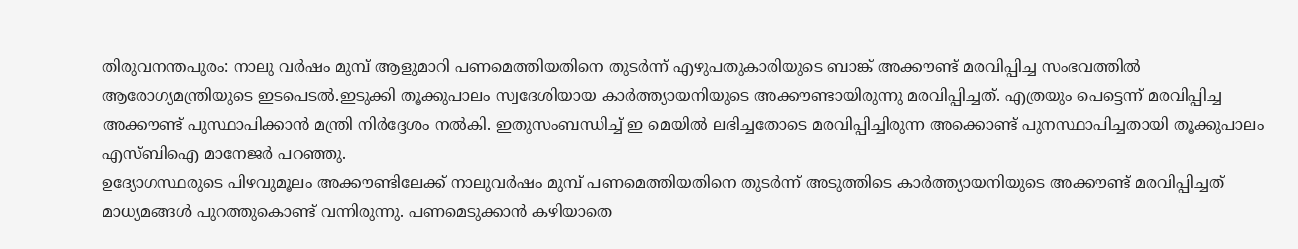തിരുവനന്തപുരം: നാലു വർഷം മുമ്പ് ആളുമാറി പണമെത്തിയതിനെ തുടർന്ന് എഴുപതുകാരിയുടെ ബാങ്ക് അക്കൗണ്ട് മരവിപ്പിച്ച സംഭവത്തിൽ ആരോഗ്യമന്ത്രിയുടെ ഇടപെടൽ.ഇടുക്കി തൂക്കുപാലം സ്വദേശിയായ കാർത്ത്യായനിയുടെ അക്കൗണ്ടായിരുന്നു മരവിപ്പിച്ചത്. എത്രയും പെട്ടെന്ന് മരവിപ്പിച്ച അക്കൗണ്ട് പുസ്ഥാപിക്കാൻ മന്ത്രി നിർദ്ദേശം നൽകി. ഇതുസംബന്ധിച്ച് ഇ മെയിൽ ലഭിച്ചതോടെ മരവിപ്പിച്ചിരുന്ന അക്കൊണ്ട് പുനസ്ഥാപിച്ചതായി തൂക്കുപാലം എസ്ബിഐ മാനേജർ പറഞ്ഞു.
ഉദ്യോഗസ്ഥരുടെ പിഴവുമൂലം അക്കൗണ്ടിലേക്ക് നാലുവർഷം മുമ്പ് പണമെത്തിയതിനെ തുടർന്ന് അടുത്തിടെ കാർത്ത്യായനിയുടെ അക്കൗണ്ട് മരവിപ്പിച്ചത് മാധ്യമങ്ങൾ പുറത്തുകൊണ്ട് വന്നിരുന്നു. പണമെടുക്കാൻ കഴിയാതെ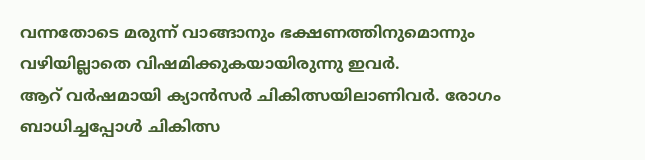വന്നതോടെ മരുന്ന് വാങ്ങാനും ഭക്ഷണത്തിനുമൊന്നും വഴിയില്ലാതെ വിഷമിക്കുകയായിരുന്നു ഇവർ.
ആറ് വർഷമായി ക്യാൻസർ ചികിത്സയിലാണിവർ. രോഗം ബാധിച്ചപ്പോൾ ചികിത്സ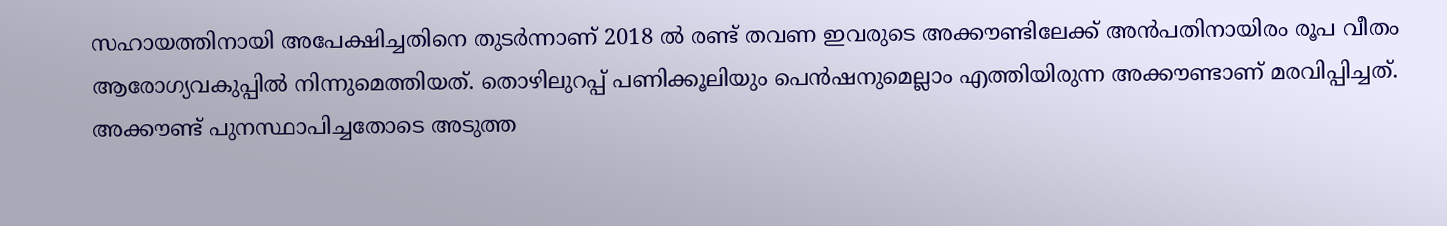സഹായത്തിനായി അപേക്ഷിച്ചതിനെ തുടർന്നാണ് 2018 ൽ രണ്ട് തവണ ഇവരുടെ അക്കൗണ്ടിലേക്ക് അൻപതിനായിരം രൂപ വീതം ആരോഗ്യവകുപ്പിൽ നിന്നുമെത്തിയത്. തൊഴിലുറപ്പ് പണിക്കൂലിയും പെൻഷനുമെല്ലാം എത്തിയിരുന്ന അക്കൗണ്ടാണ് മരവിപ്പിച്ചത്. അക്കൗണ്ട് പുനസ്ഥാപിച്ചതോടെ അടുത്ത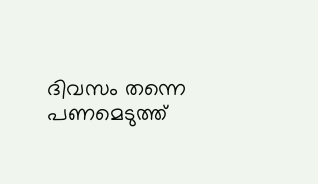ദിവസം തന്നെ പണമെടുത്ത്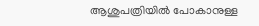ആശുപത്രിയിൽ പോകാനുള്ള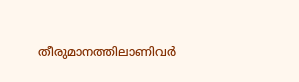തീരുമാനത്തിലാണിവർ